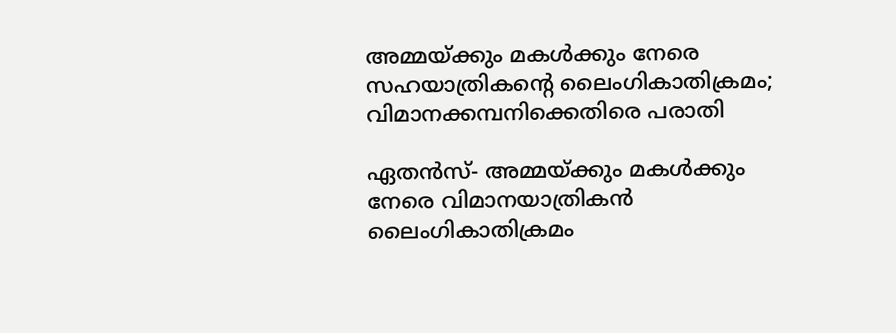അമ്മയ്ക്കും മകള്‍ക്കും നേരെ സഹയാത്രികന്റെ ലൈംഗികാതിക്രമം; വിമാനക്കമ്പനിക്കെതിരെ പരാതി

ഏതന്‍സ്- അമ്മയ്ക്കും മകള്‍ക്കും നേരെ വിമാനയാത്രികന്‍ ലൈംഗികാതിക്രമം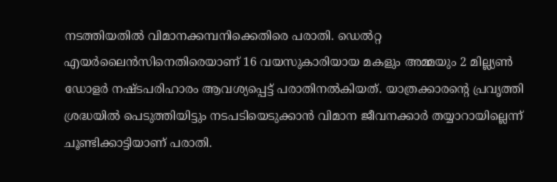നടത്തിയതില്‍ വിമാനക്കമ്പനിക്കെതിരെ പരാതി. ഡെല്‍റ്റ എയര്‍ലൈന്‍സിനെതിരെയാണ് 16 വയസുകാരിയായ മകളും അമ്മയും 2 മില്ല്യണ്‍ ഡോളര്‍ നഷ്ടപരിഹാരം ആവശ്യപ്പെട്ട് പരാതിനല്‍കിയത്. യാത്രക്കാരന്റെ പ്രവൃത്തി ശ്രദ്ധയില്‍ പെടുത്തിയിട്ടും നടപടിയെടുക്കാന്‍ വിമാന ജീവനക്കാര്‍ തയ്യാറായില്ലെന്ന് ചൂണ്ടിക്കാട്ടിയാണ് പരാതി.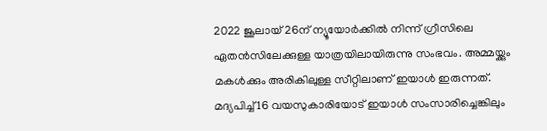2022 ജൂലായ് 26ന് ന്യൂയോര്‍ക്കില്‍ നിന്ന് ഗ്രീസിലെ ഏതന്‍സിലേക്കുള്ള യാത്രയിലായിരുന്നു സംഭവം. അമ്മയ്ക്കും മകള്‍ക്കും അരികിലുള്ള സീറ്റിലാണ് ഇയാള്‍ ഇരുന്നത്. മദ്യപിച്ച് 16 വയസുകാരിയോട് ഇയാള്‍ സംസാരിച്ചെങ്കിലും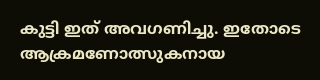കുട്ടി ഇത് അവഗണിച്ചു. ഇതോടെ ആക്രമണോത്സുകനായ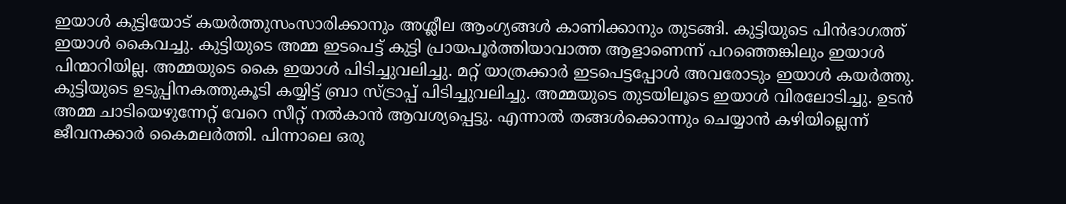ഇയാള്‍ കുട്ടിയോട് കയര്‍ത്തുസംസാരിക്കാനും അശ്ലീല ആംഗ്യങ്ങള്‍ കാണിക്കാനും തുടങ്ങി. കുട്ടിയുടെ പിന്‍ഭാഗത്ത് ഇയാള്‍ കൈവച്ചു. കുട്ടിയുടെ അമ്മ ഇടപെട്ട് കുട്ടി പ്രായപൂര്‍ത്തിയാവാത്ത ആളാണെന്ന് പറഞ്ഞെങ്കിലും ഇയാള്‍ പിന്മാറിയില്ല. അമ്മയുടെ കൈ ഇയാള്‍ പിടിച്ചുവലിച്ചു. മറ്റ് യാത്രക്കാര്‍ ഇടപെട്ടപ്പോള്‍ അവരോടും ഇയാള്‍ കയര്‍ത്തു. കുട്ടിയുടെ ഉടുപ്പിനകത്തുകൂടി കയ്യിട്ട് ബ്രാ സ്ട്രാപ്പ് പിടിച്ചുവലിച്ചു. അമ്മയുടെ തുടയിലൂടെ ഇയാള്‍ വിരലോടിച്ചു. ഉടന്‍ അമ്മ ചാടിയെഴുന്നേറ്റ് വേറെ സീറ്റ് നല്‍കാന്‍ ആവശ്യപ്പെട്ടു. എന്നാല്‍ തങ്ങള്‍ക്കൊന്നും ചെയ്യാന്‍ കഴിയില്ലെന്ന് ജീവനക്കാര്‍ കൈമലര്‍ത്തി. പിന്നാലെ ഒരു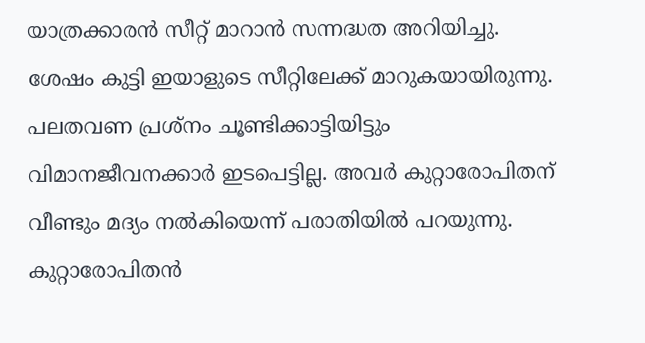യാത്രക്കാരന്‍ സീറ്റ് മാറാന്‍ സന്നദ്ധത അറിയിച്ചു. ശേഷം കുട്ടി ഇയാളുടെ സീറ്റിലേക്ക് മാറുകയായിരുന്നു. പലതവണ പ്രശ്നം ചൂണ്ടിക്കാട്ടിയിട്ടും വിമാനജീവനക്കാര്‍ ഇടപെട്ടില്ല. അവര്‍ കുറ്റാരോപിതന് വീണ്ടും മദ്യം നല്‍കിയെന്ന് പരാതിയില്‍ പറയുന്നു. കുറ്റാരോപിതന്‍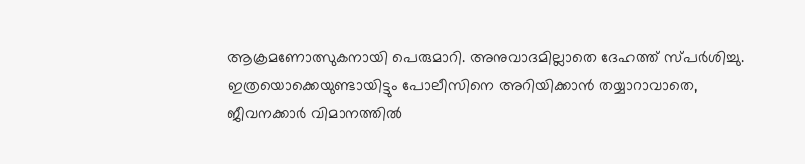ആക്രമണോത്സുകനായി പെരുമാറി. അനുവാദമില്ലാതെ ദേഹത്ത് സ്പര്‍ശിച്ചു. ഇത്രയൊക്കെയുണ്ടായിട്ടും പോലീസിനെ അറിയിക്കാന്‍ തയ്യാറാവാതെ, ജീവനക്കാര്‍ വിമാനത്തില്‍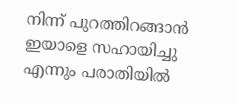നിന്ന് പുറത്തിറങ്ങാന്‍ ഇയാളെ സഹായിച്ചു എന്നും പരാതിയില്‍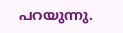പറയുന്നു.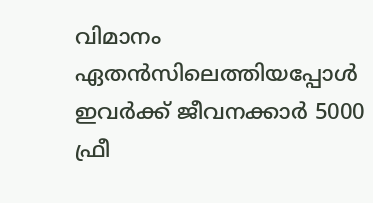വിമാനം ഏതന്‍സിലെത്തിയപ്പോള്‍ ഇവര്‍ക്ക് ജീവനക്കാര്‍ 5000 ഫ്രീ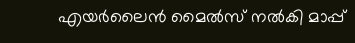എയര്‍ലൈന്‍ മൈല്‍സ് നല്‍കി മാപ്പ്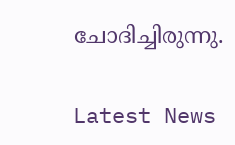ചോദിച്ചിരുന്നു.

Latest News